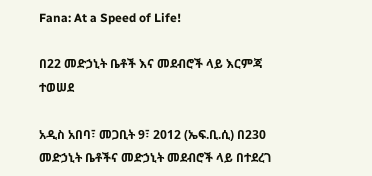Fana: At a Speed of Life!

በ22 መድኃኒት ቤቶች እና መደብሮች ላይ እርምጃ ተወሠደ

አዲስ አበባ፣ መጋቢት 9፣ 2012 (ኤፍ.ቢ.ሲ) በ230 መድኃኒት ቤቶችና መድኃኒት መደብሮች ላይ በተደረገ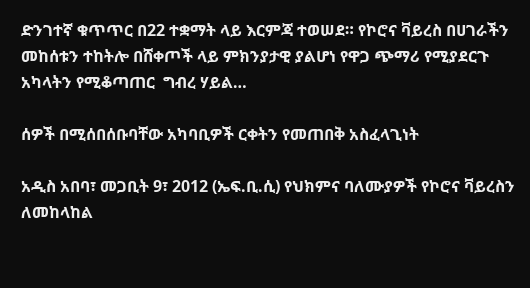ድንገተኛ ቁጥጥር በ22 ተቋማት ላይ እርምጃ ተወሠደ። የኮሮና ቫይረስ በሀገራችን መከሰቱን ተከትሎ በሸቀጦች ላይ ምክንያታዊ ያልሆነ የዋጋ ጭማሪ የሚያደርጉ አካላትን የሚቆጣጠር  ግብረ ሃይል…

ሰዎች በሚሰበሰቡባቸው አካባቢዎች ርቀትን የመጠበቅ አስፈላጊነት

አዲስ አበባ፣ መጋቢት 9፣ 2012 (ኤፍ.ቢ.ሲ) የህክምና ባለሙያዎች የኮሮና ቫይረስን ለመከላከል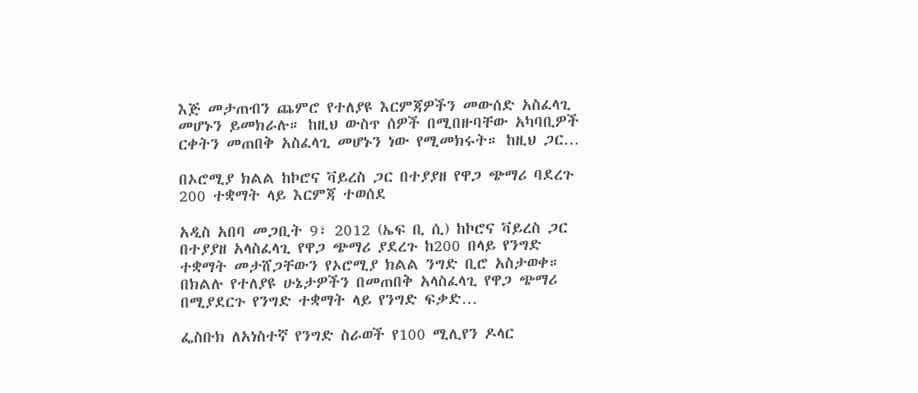እጅ መታጠብን ጨምሮ የተለያዩ እርምጃዎችን መውሰድ አስፈላጊ መሆኑን ይመክራሉ። ከዚህ ውስጥ ሰዎች በሚበዙባቸው አካባቢዎች ርቀትን መጠበቅ አስፈላጊ መሆኑን ነው የሚመክሩት። ከዚህ ጋር…

በኦሮሚያ ክልል ከኮሮና ቫይረስ ጋር በተያያዘ የዋጋ ጭማሪ ባደረጉ 200 ተቋማት ላይ እርምጃ ተወሰደ

አዲስ አበባ መጋቢት 9፣ 2012 (ኤፍ ቢ ሲ) ከኮሮና ቫይረስ ጋር በተያያዘ አላስፈላጊ የዋጋ ጭማሪ ያደረጉ ከ200 በላይ የንግድ ተቋማት መታሸጋቸውን የኦሮሚያ ክልል ንግድ ቢሮ አስታወቀ። በክልሉ የተለያዩ ሁኔታዎችን በመጠበቅ አላስፈላጊ የዋጋ ጭማሪ በሚያደርጉ የንግድ ተቋማት ላይ የንግድ ፍቃድ…

ፌስቡክ ለአነስተኛ የንግድ ስራወች የ100 ሚሊየን ዶላር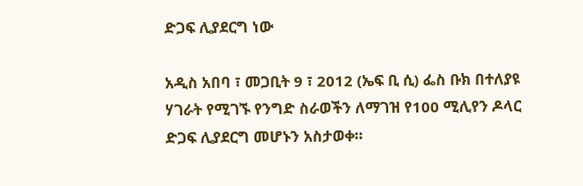ድጋፍ ሊያደርግ ነው

አዲስ አበባ ፣ መጋቢት 9 ፣ 2012 (ኤፍ ቢ ሲ) ፌስ ቡክ በተለያዩ ሃገራት የሚገኙ የንግድ ስራወችን ለማገዝ የ100 ሚሊየን ዶላር ድጋፍ ሊያደርግ መሆኑን አስታወቀ።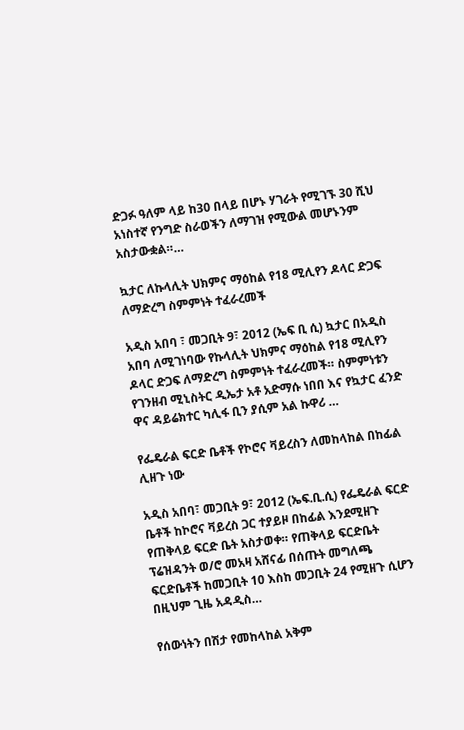ድጋፉ ዓለም ላይ ከ30 በላይ በሆኑ ሃገራት የሚገኙ 30 ሺህ አነስተኛ የንግድ ስራወችን ለማገዝ የሚውል መሆኑንም አስታውቋል።…

ኳታር ለኩላሊት ህክምና ማዕከል የ18 ሚሊየን ዶላር ድጋፍ ለማድረግ ስምምነት ተፈራረመች

አዲስ አበባ ፣ መጋቢት 9፣ 2012 (ኤፍ ቢ ሲ) ኳታር በአዲስ አበባ ለሚገነባው የኩላሊት ህክምና ማዕከል የ18 ሚሊየን ዶላር ድጋፍ ለማድረግ ስምምነት ተፈራረመች። ስምምነቱን የገንዘብ ሚኒስትር ዲኤታ አቶ አድማሱ ነበበ እና የኳታር ፈንድ ዋና ዳይሬክተር ካሊፋ ቢን ያሲም አል ኩዋሪ …

የፌዴራል ፍርድ ቤቶች የኮሮና ቫይረስን ለመከላከል በከፊል ሊዘጉ ነው

አዲስ አበባ፣ መጋቢት 9፣ 2012 (ኤፍ.ቢ.ሲ) የፌዴራል ፍርድ ቤቶች ከኮሮና ቫይረስ ጋር ተያይዞ በከፊል እንደሚዘጉ የጠቅላይ ፍርድ ቤት አስታወቀ። የጠቅላይ ፍርድቤት ፕሬዝዳንት ወ/ሮ መአዛ አሸናፊ በሰጡት መግለጫ ፍርድቤቶች ከመጋቢት 10 እስከ መጋቢት 24 የሚዘጉ ሲሆን በዚህም ጊዜ አዳዲስ…

የሰውነትን በሽታ የመከላከል አቅም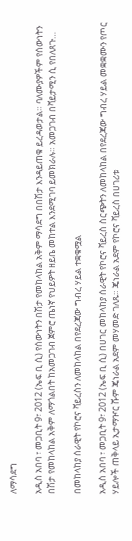ለማሳደግ

አዲስ አበባ ፣ መጋቢት 9፣ 2012 (ኤፍ ቢ ሲ) የሰውነትን በሽታ የመከላከል አቅም ማሳደግ በበሽታ እንዳይጠቁ ይረዳወታል። ባለሙያዎችም የሰውነትን በሽታ የመከላከል አቅም ለማጎልበት ከአመጋገብ ጀምሮ ጤነኛ የህይዎት ዘይቤ መከተል እንደሚገባ ይመክራሉ። አመጋገብ በቫይታሚን ሲ የበለጸጉ…

በመከላከያ ሰራዊት የኮሮና ቫይረስን ለመከላከል በየደረጃው ግብረ ሃይል ተቋቁሟል

አዲስ አበባ ፣ መጋቢት 9፣ 2012 (ኤፍ ቢ ሲ) በሀገር መከላከያ ሰራዊት የኮሮና ቫይረስ ስርጭትን ለመከላከል በየደረጃው ግብረ ሃይል መቋቋሙን የጦር ሃይሎች ጠቅላይ ኢታማዦር ሹም ጄነራል አደም መሃመድ ገለጹ። ጄነራል አደም የኮሮና ቫይረስ በሀገሪቱ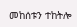መከሰቱን ተከትሎ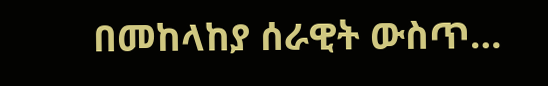በመከላከያ ሰራዊት ውስጥ…